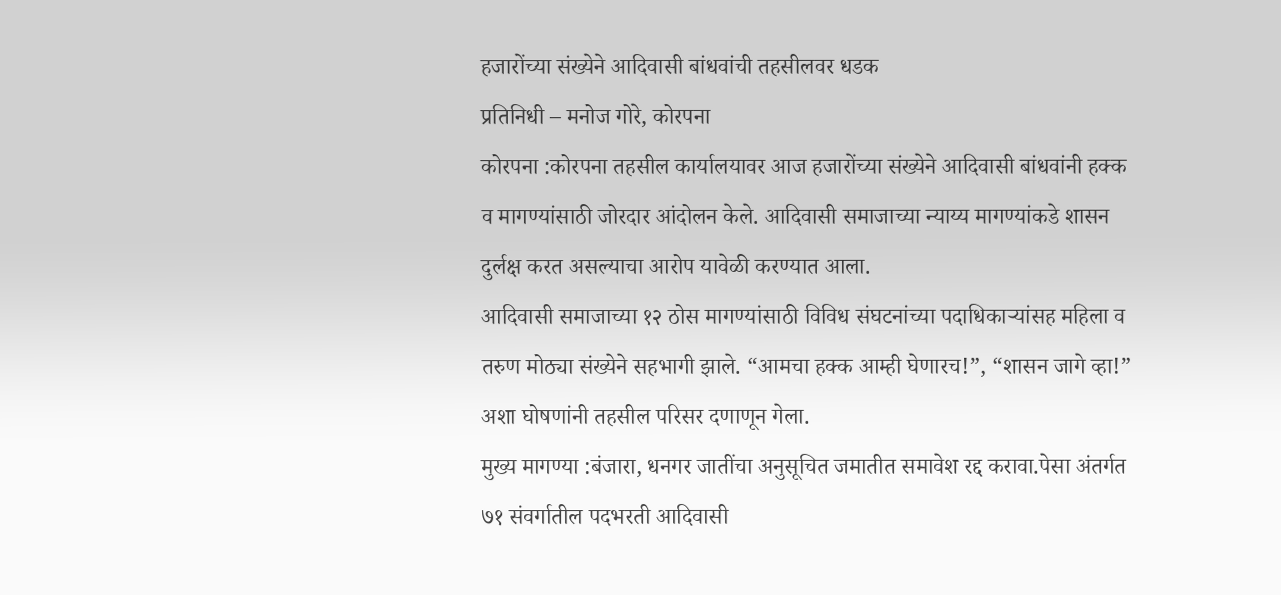हजारोंच्या संख्येने आदिवासी बांधवांची तहसीलवर धडक
प्रतिनिधी – मनोज गोरे, कोरपना
कोरपना :कोरपना तहसील कार्यालयावर आज हजारोंच्या संख्येने आदिवासी बांधवांनी हक्क व मागण्यांसाठी जोरदार आंदोलन केले. आदिवासी समाजाच्या न्याय्य मागण्यांकडे शासन दुर्लक्ष करत असल्याचा आरोप यावेळी करण्यात आला.
आदिवासी समाजाच्या १२ ठोस मागण्यांसाठी विविध संघटनांच्या पदाधिकाऱ्यांसह महिला व तरुण मोठ्या संख्येने सहभागी झाले. “आमचा हक्क आम्ही घेणारच!”, “शासन जागे व्हा!” अशा घोषणांनी तहसील परिसर दणाणून गेला.
मुख्य मागण्या :बंजारा, धनगर जातींचा अनुसूचित जमातीत समावेश रद्द करावा.पेसा अंतर्गत ७१ संवर्गातील पदभरती आदिवासी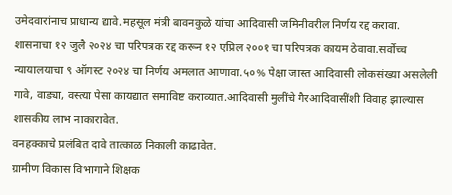उमेदवारांनाच प्राधान्य द्यावे.महसूल मंत्री बावनकुळे यांचा आदिवासी जमिनीवरील निर्णय रद्द करावा.
शासनाचा १२ जुलै २०२४ चा परिपत्रक रद्द करून १२ एप्रिल २००१ चा परिपत्रक कायम ठेवावा.सर्वोच्च न्यायालयाचा ९ ऑगस्ट २०२४ चा निर्णय अमलात आणावा.५०% पेक्षा जास्त आदिवासी लोकसंख्या असलेली गावे, वाड्या, वस्त्या पेसा कायद्यात समाविष्ट कराव्यात.आदिवासी मुलींचे गैरआदिवासींशी विवाह झाल्यास शासकीय लाभ नाकारावेत.
वनहक्काचे प्रलंबित दावे तात्काळ निकाली काढावेत.
ग्रामीण विकास विभागाने शिक्षक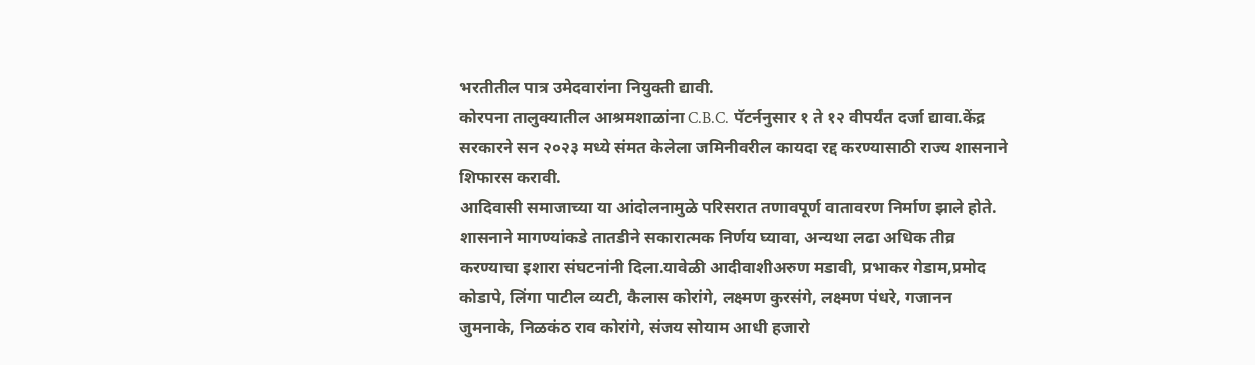भरतीतील पात्र उमेदवारांना नियुक्ती द्यावी.
कोरपना तालुक्यातील आश्रमशाळांना C.B.C. पॅटर्ननुसार १ ते १२ वीपर्यंत दर्जा द्यावा.केंद्र सरकारने सन २०२३ मध्ये संमत केलेला जमिनीवरील कायदा रद्द करण्यासाठी राज्य शासनाने शिफारस करावी.
आदिवासी समाजाच्या या आंदोलनामुळे परिसरात तणावपूर्ण वातावरण निर्माण झाले होते. शासनाने मागण्यांकडे तातडीने सकारात्मक निर्णय घ्यावा, अन्यथा लढा अधिक तीव्र करण्याचा इशारा संघटनांनी दिला.यावेळी आदीवाशीअरुण मडावी, प्रभाकर गेडाम,प्रमोद कोडापे, लिंगा पाटील व्यटी, कैलास कोरांगे, लक्ष्मण कुरसंगे, लक्ष्मण पंधरे, गजानन जुमनाके, निळकंठ राव कोरांगे, संजय सोयाम आधी हजारो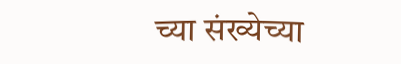च्या संख्येच्या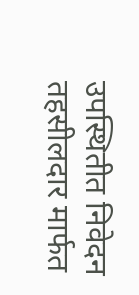उपस्थितीत निवेदन तहसीलदार मार्फत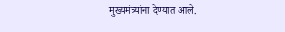मुख्यमंत्र्यांना देण्यात आले.